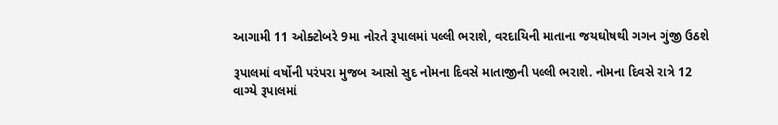આગામી 11 ઓક્ટોબરે 9મા નોરતે રૂપાલમાં પલ્લી ભરાશે, વરદાયિની માતાના જયઘોષથી ગગન ગુંજી ઉઠશે

રૂપાલમાં વર્ષોની પરંપરા મુજબ આસો સુદ નોમના દિવસે માતાજીની પલ્લી ભરાશે. નોમના દિવસે રાત્રે 12 વાગ્યે રૂપાલમાં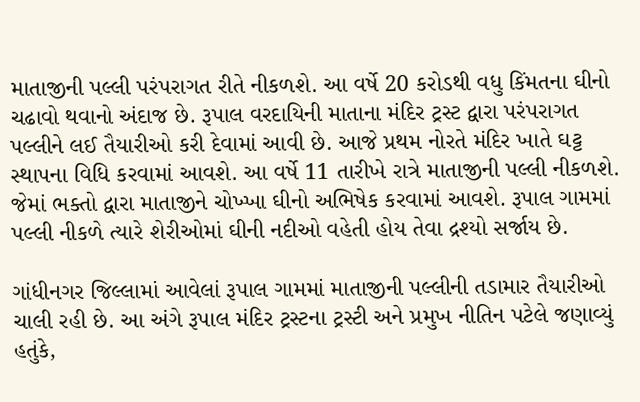માતાજીની પલ્લી પરંપરાગત રીતે નીકળશે. આ વર્ષે 20 કરોડથી વધુ કિંમતના ઘીનો ચઢાવો થવાનો અંદાજ છે. રૂપાલ વરદાયિની માતાના મંદિર ટ્રસ્ટ દ્વારા પરંપરાગત પલ્લીને લઈ તૈયારીઓ કરી દેવામાં આવી છે. આજે પ્રથમ નોરતે મંદિર ખાતે ઘટ્ટ સ્થાપના વિધિ કરવામાં આવશે. આ વર્ષે 11 તારીખે રાત્રે માતાજીની પલ્લી નીકળશે. જેમાં ભક્તો દ્વારા માતાજીને ચોખ્ખા ઘીનો અભિષેક કરવામાં આવશે. રૂપાલ ગામમાં પલ્લી નીકળે ત્યારે શેરીઓમાં ઘીની નદીઓ વહેતી હોય તેવા દ્રશ્યો સર્જાય છે.

ગાંધીનગર જિલ્લામાં આવેલાં રૂપાલ ગામમાં માતાજીની પલ્લીની તડામાર તૈયારીઓ ચાલી રહી છે. આ અંગે રૂપાલ મંદિર ટ્રસ્ટના ટ્રસ્ટી અને પ્રમુખ નીતિન પટેલે જણાવ્યું હતુંકે,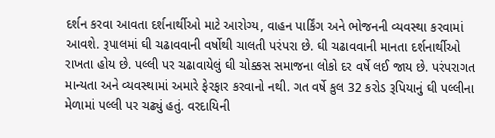દર્શન કરવા આવતા દર્શનાર્થીઓ માટે આરોગ્ય, વાહન પાર્કિંગ અને ભોજનની વ્યવસ્થા કરવામાં આવશે. રૂપાલમાં ઘી ચઢાવવાની વર્ષોથી ચાલતી પરંપરા છે. ઘી ચઢાવવાની માનતા દર્શનાર્થીઓ રાખતા હોય છે. પલ્લી પર ચઢાવાયેલું ઘી ચોક્કસ સમાજના લોકો દર વર્ષે લઈ જાય છે. પરંપરાગત માન્યતા અને વ્યવસ્થામાં અમારે ફેરફાર કરવાનો નથી. ગત વર્ષે કુલ 32 કરોડ રૂપિયાનું ઘી પલ્લીના મેળામાં પલ્લી પર ચઢ્યું હતું. વરદાયિની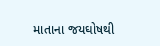માતાના જયઘોષથી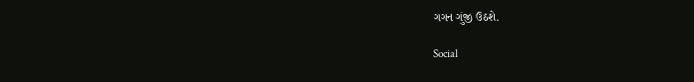ગગન ગુંજી ઉઠશે.

Social